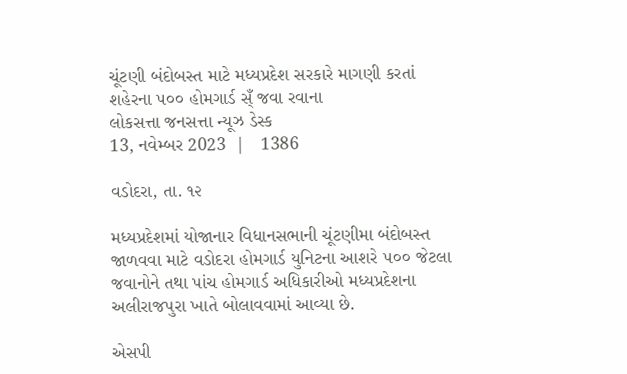ચૂંટણી બંદોબસ્ત માટે મધ્યપ્રદેશ સરકારે માગણી કરતાં શહેરના ૫૦૦ હોમગાર્ડ સ્ઁ જવા રવાના
લોકસત્તા જનસત્તા ન્યૂઝ ડેસ્ક
13, નવેમ્બર 2023  |   1386

વડોદરા, તા. ૧૨

મધ્યપ્રદેશમાં યોજાનાર વિધાનસભાની ચૂંટણીમા બંદોબસ્ત જાળવવા માટે વડોદરા હોમગાર્ડ યુનિટના આશરે ૫૦૦ જેટલા જવાનોને તથા પાંચ હોમગાર્ડ અધિકારીઓ મધ્યપ્રદેશના અલીરાજપુરા ખાતે બોલાવવામાં આવ્યા છે.

એસપી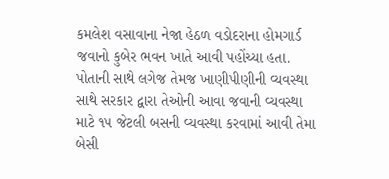કમલેશ વસાવાના નેજા હેઠળ વડોદરાના હોમગાર્ડ જવાનો કુબેર ભવન ખાતે આવી પહોંચ્યા હતા. પોતાની સાથે લગેજ તેમજ ખાણીપીણીની વ્યવસ્થા સાથે સરકાર દ્વારા તેઓની આવા જવાની વ્યવસ્થા માટે ૧૫ જેટલી બસની વ્યવસ્થા કરવામાં આવી તેમા બેસી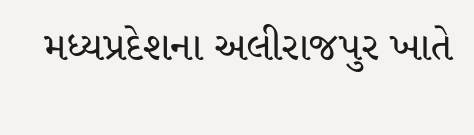મધ્યપ્રદેશના અલીરાજપુર ખાતે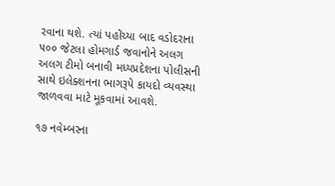રવાના થશે. ત્યાં પહોંચ્યા બાદ વડોદરાના ૫૦૦ જેટલા હોમગાર્ડ જવાનોને અલગ અલગ ટીમો બનાવી મધ્યપ્રદેશના પોલીસની સાથે ઇલેક્શનના ભાગરૂપે કાયદો વ્યવસ્થા જાળવવા માટે મૂકવામાં આવશે.

૧૭ નવેમ્બરના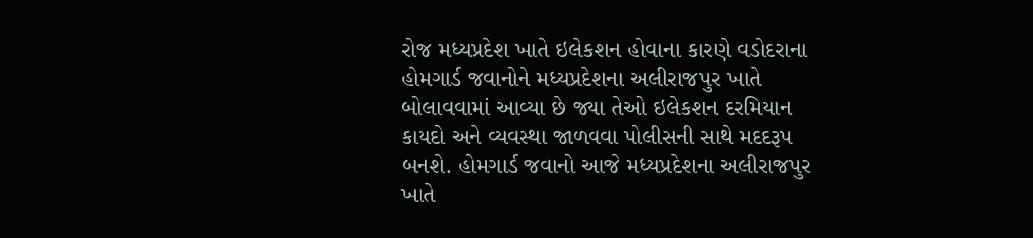રોજ મધ્યપ્રદેશ ખાતે ઇલેકશન હોવાના કારણે વડોદરાના હોમગાર્ડ જવાનોને મધ્યપ્રદેશના અલીરાજપુર ખાતે બોલાવવામાં આવ્યા છે જ્યા તેઓ ઇલેકશન દરમિયાન કાયદો અને વ્યવસ્થા જાળવવા પોલીસની સાથે મદદરૂપ બનશે. હોમગાર્ડ જવાનો આજે મધ્યપ્રદેશના અલીરાજપુર ખાતે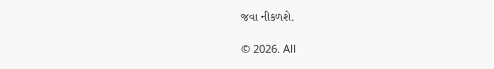જવા નીકળશે.

© 2026. All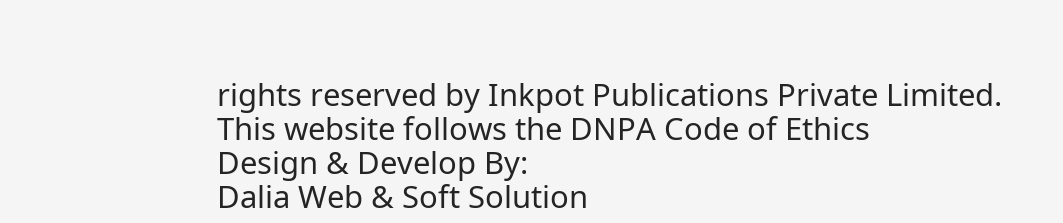rights reserved by Inkpot Publications Private Limited.
This website follows the DNPA Code of Ethics
Design & Develop By:
Dalia Web & Soft Solution